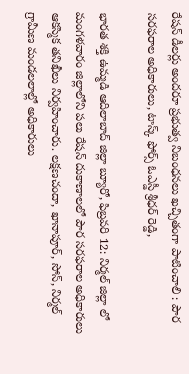రేషన్ డీలర్లు అందరూ ప్రభుత్వ నిబంధనలు ఖచ్చితంగా పాటించాలి : పౌర సరఫరాల అధికారులు, టాస్క్ ఫోర్స్ ఓఎస్డీ శ్రీధర్ రెడ్డి,

భారత శక్తి ఉమ్మడి ఆదిలాబాద్ జిల్లా బ్యూరో, ఫిబ్రవరి 12: నిర్మల్ జిల్లా లో మంగళవారం జిల్లాలోని పలు రేషన్ దుకాణాలలో పౌర సరఫరాల అధికారులు ఆకస్మిక తనిఖీలు నిర్వహించారు. లక్షణచందా, ఖానాపూర్, సోన్, నిర్మల్ గ్రామీణ మండలలాల్లో అధికారులు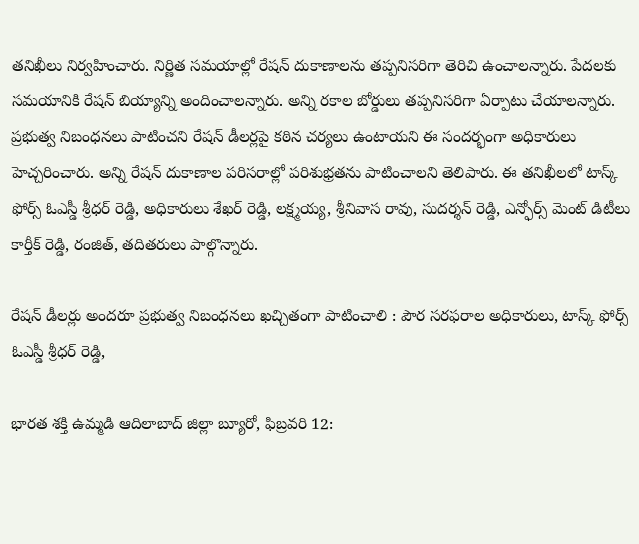తనిఖీలు నిర్వహించారు. నిర్ణిత సమయాల్లో రేషన్ దుకాణాలను తప్పనిసరిగా తెరిచి ఉంచాలన్నారు. పేదలకు సమయానికి రేషన్ బియ్యాన్ని అందించాలన్నారు. అన్ని రకాల బోర్డులు తప్పనిసరిగా ఏర్పాటు చేయాలన్నారు. ప్రభుత్వ నిబంధనలు పాటించని రేషన్ డీలర్లపై కఠిన చర్యలు ఉంటాయని ఈ సందర్భంగా అధికారులు హెచ్చరించారు. అన్ని రేషన్ దుకాణాల పరిసరాల్లో పరిశుభ్రతను పాటించాలని తెలిపారు. ఈ తనిఖీలలో టాస్క్ ఫోర్స్ ఓఎస్డీ శ్రీధర్ రెడ్డి, అధికారులు శేఖర్ రెడ్డి, లక్ష్మయ్య, శ్రీనివాస రావు, సుదర్శన్ రెడ్డి, ఎన్ఫోర్స్ మెంట్ డిటీలు కార్తీక్ రెడ్డి, రంజిత్, తదితరులు పాల్గొన్నారు.

రేషన్ డీలర్లు అందరూ ప్రభుత్వ నిబంధనలు ఖచ్చితంగా పాటించాలి : పౌర సరఫరాల అధికారులు, టాస్క్ ఫోర్స్ ఓఎస్డీ శ్రీధర్ రెడ్డి,

భారత శక్తి ఉమ్మడి ఆదిలాబాద్ జిల్లా బ్యూరో, ఫిబ్రవరి 12: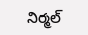నిర్మల్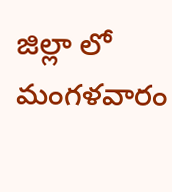జిల్లా లో మంగళవారం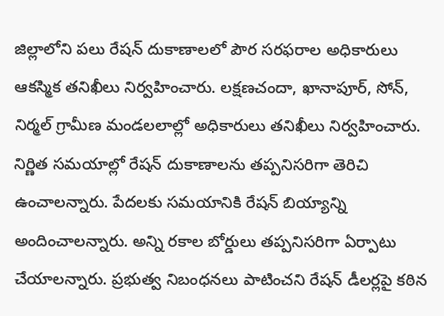జిల్లాలోని పలు రేషన్ దుకాణాలలో పౌర సరఫరాల అధికారులు ఆకస్మిక తనిఖీలు నిర్వహించారు. లక్షణచందా, ఖానాపూర్, సోన్, నిర్మల్ గ్రామీణ మండలలాల్లో అధికారులు తనిఖీలు నిర్వహించారు. నిర్ణిత సమయాల్లో రేషన్ దుకాణాలను తప్పనిసరిగా తెరిచి ఉంచాలన్నారు. పేదలకు సమయానికి రేషన్ బియ్యాన్ని అందించాలన్నారు. అన్ని రకాల బోర్డులు తప్పనిసరిగా ఏర్పాటు చేయాలన్నారు. ప్రభుత్వ నిబంధనలు పాటించని రేషన్ డీలర్లపై కఠిన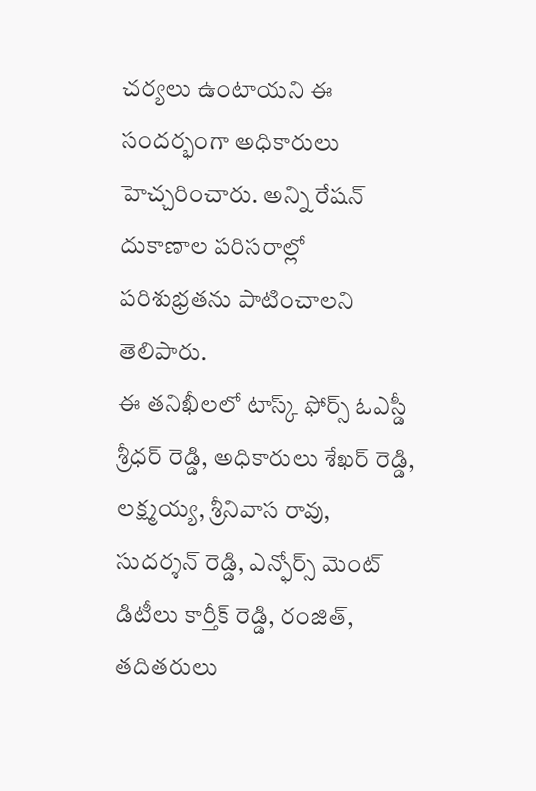చర్యలు ఉంటాయని ఈ సందర్భంగా అధికారులు హెచ్చరించారు. అన్ని రేషన్ దుకాణాల పరిసరాల్లో పరిశుభ్రతను పాటించాలని తెలిపారు.
ఈ తనిఖీలలో టాస్క్ ఫోర్స్ ఓఎస్డీ శ్రీధర్ రెడ్డి, అధికారులు శేఖర్ రెడ్డి, లక్ష్మయ్య, శ్రీనివాస రావు, సుదర్శన్ రెడ్డి, ఎన్ఫోర్స్ మెంట్ డిటీలు కార్తీక్ రెడ్డి, రంజిత్, తదితరులు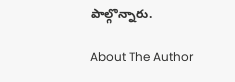పాల్గొన్నారు.

About The Author